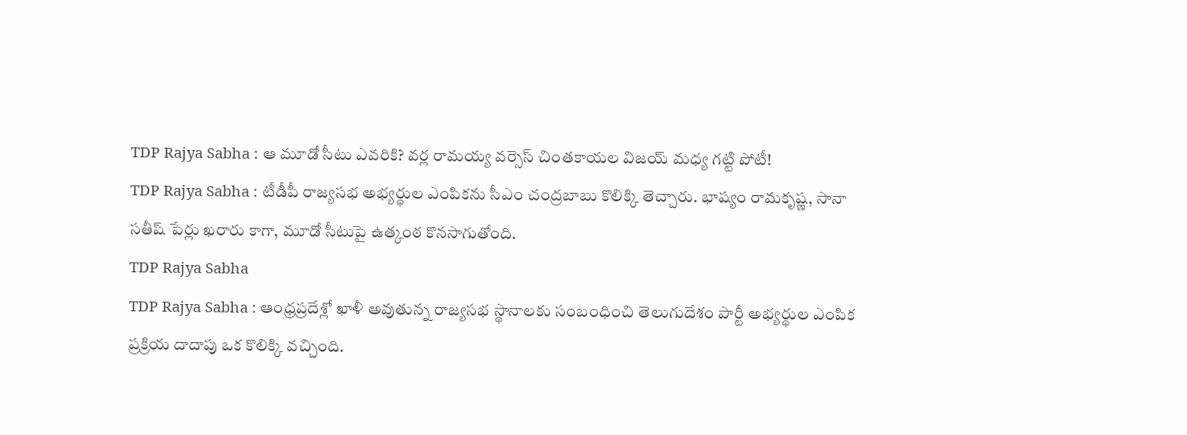TDP Rajya Sabha : ఆ మూడో సీటు ఎవరికి? వర్ల రామయ్య వర్సెస్ చింతకాయల విజయ్ మధ్య గట్టి పోటీ!
TDP Rajya Sabha : టీడీపీ రాజ్యసభ అభ్యర్థుల ఎంపికను సీఎం చంద్రబాబు కొలిక్కి తెచ్చారు. భాష్యం రామకృష్ణ, సానా సతీష్ పేర్లు ఖరారు కాగా, మూడో సీటుపై ఉత్కంఠ కొనసాగుతోంది.
TDP Rajya Sabha
TDP Rajya Sabha : ఆంధ్రప్రదేశ్లో ఖాళీ అవుతున్న రాజ్యసభ స్థానాలకు సంబంధించి తెలుగుదేశం పార్టీ అభ్యర్థుల ఎంపిక ప్రక్రియ దాదాపు ఒక కొలిక్కి వచ్చింది.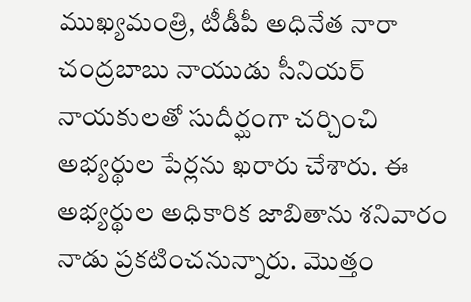ముఖ్యమంత్రి, టీడీపీ అధినేత నారా చంద్రబాబు నాయుడు సీనియర్ నాయకులతో సుదీర్ఘంగా చర్చించి అభ్యర్థుల పేర్లను ఖరారు చేశారు. ఈ అభ్యర్థుల అధికారిక జాబితాను శనివారం నాడు ప్రకటించనున్నారు. మొత్తం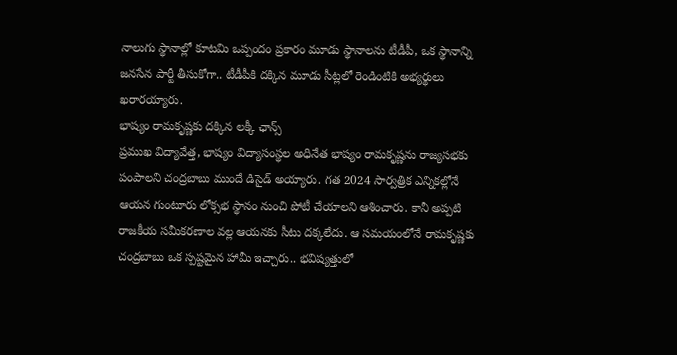నాలుగు స్థానాల్లో కూటమి ఒప్పందం ప్రకారం మూడు స్థానాలను టీడీపీ, ఒక స్థానాన్ని జనసేన పార్టీ తీసుకోగా.. టీడీపీకి దక్కిన మూడు సీట్లలో రెండింటికి అభ్యర్థులు ఖరారయ్యారు.
భాష్యం రామకృష్ణకు దక్కిన లక్కీ ఛాన్స్
ప్రముఖ విద్యావేత్త, భాష్యం విద్యాసంస్థల అధినేత భాష్యం రామకృష్ణను రాజ్యసభకు పంపాలని చంద్రబాబు ముందే డిసైడ్ అయ్యారు. గత 2024 సార్వత్రిక ఎన్నికల్లోనే ఆయన గుంటూరు లోక్సభ స్థానం నుంచి పోటీ చేయాలని ఆశించారు. కానీ అప్పటి రాజకీయ సమీకరణాల వల్ల ఆయనకు సీటు దక్కలేదు. ఆ సమయంలోనే రామకృష్ణకు చంద్రబాబు ఒక స్పష్టమైన హామీ ఇచ్చారు.. భవిష్యత్తులో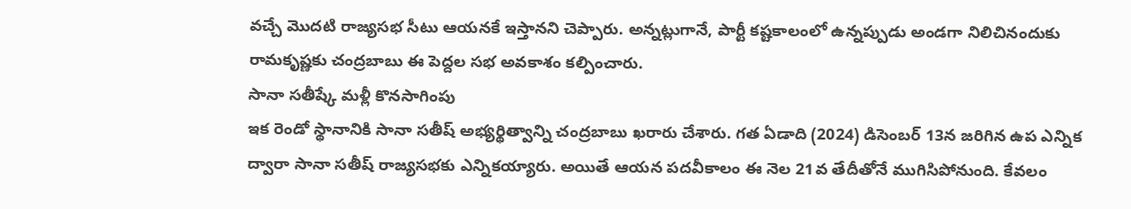వచ్చే మొదటి రాజ్యసభ సీటు ఆయనకే ఇస్తానని చెప్పారు. అన్నట్లుగానే, పార్టీ కష్టకాలంలో ఉన్నప్పుడు అండగా నిలిచినందుకు రామకృష్ణకు చంద్రబాబు ఈ పెద్దల సభ అవకాశం కల్పించారు.
సానా సతీష్కే మళ్లీ కొనసాగింపు
ఇక రెండో స్థానానికి సానా సతీష్ అభ్యర్థిత్వాన్ని చంద్రబాబు ఖరారు చేశారు. గత ఏడాది (2024) డిసెంబర్ 13న జరిగిన ఉప ఎన్నిక ద్వారా సానా సతీష్ రాజ్యసభకు ఎన్నికయ్యారు. అయితే ఆయన పదవీకాలం ఈ నెల 21వ తేదీతోనే ముగిసిపోనుంది. కేవలం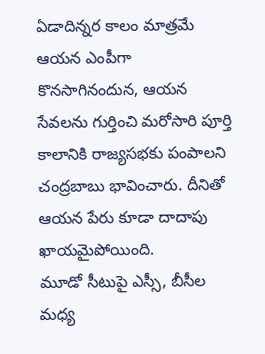ఏడాదిన్నర కాలం మాత్రమే ఆయన ఎంపీగా కొనసాగినందున, ఆయన సేవలను గుర్తించి మరోసారి పూర్తి కాలానికి రాజ్యసభకు పంపాలని చంద్రబాబు భావించారు. దీనితో ఆయన పేరు కూడా దాదాపు ఖాయమైపోయింది.
మూడో సీటుపై ఎస్సీ, బీసీల మధ్య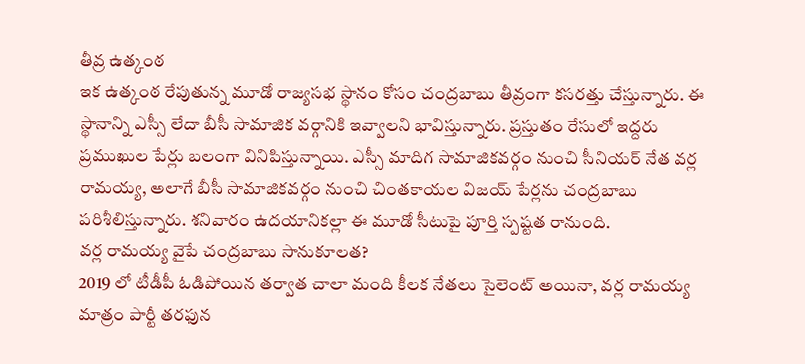తీవ్ర ఉత్కంఠ
ఇక ఉత్కంఠ రేపుతున్న మూడో రాజ్యసభ స్థానం కోసం చంద్రబాబు తీవ్రంగా కసరత్తు చేస్తున్నారు. ఈ స్థానాన్ని ఎస్సీ లేదా బీసీ సామాజిక వర్గానికి ఇవ్వాలని భావిస్తున్నారు. ప్రస్తుతం రేసులో ఇద్దరు ప్రముఖుల పేర్లు బలంగా వినిపిస్తున్నాయి. ఎస్సీ మాదిగ సామాజికవర్గం నుంచి సీనియర్ నేత వర్ల రామయ్య, అలాగే బీసీ సామాజికవర్గం నుంచి చింతకాయల విజయ్ పేర్లను చంద్రబాబు పరిశీలిస్తున్నారు. శనివారం ఉదయానికల్లా ఈ మూడో సీటుపై పూర్తి స్పష్టత రానుంది.
వర్ల రామయ్య వైపే చంద్రబాబు సానుకూలత?
2019 లో టీడీపీ ఓడిపోయిన తర్వాత చాలా మంది కీలక నేతలు సైలెంట్ అయినా, వర్ల రామయ్య మాత్రం పార్టీ తరఫున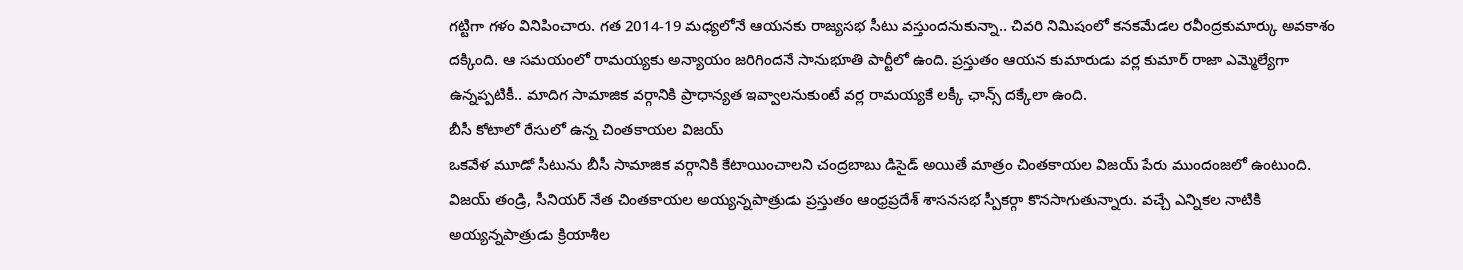గట్టిగా గళం వినిపించారు. గత 2014-19 మధ్యలోనే ఆయనకు రాజ్యసభ సీటు వస్తుందనుకున్నా.. చివరి నిమిషంలో కనకమేడల రవీంద్రకుమార్కు అవకాశం దక్కింది. ఆ సమయంలో రామయ్యకు అన్యాయం జరిగిందనే సానుభూతి పార్టీలో ఉంది. ప్రస్తుతం ఆయన కుమారుడు వర్ల కుమార్ రాజా ఎమ్మెల్యేగా ఉన్నప్పటికీ.. మాదిగ సామాజిక వర్గానికి ప్రాధాన్యత ఇవ్వాలనుకుంటే వర్ల రామయ్యకే లక్కీ ఛాన్స్ దక్కేలా ఉంది.
బీసీ కోటాలో రేసులో ఉన్న చింతకాయల విజయ్
ఒకవేళ మూడో సీటును బీసీ సామాజిక వర్గానికి కేటాయించాలని చంద్రబాబు డిసైడ్ అయితే మాత్రం చింతకాయల విజయ్ పేరు ముందంజలో ఉంటుంది. విజయ్ తండ్రి, సీనియర్ నేత చింతకాయల అయ్యన్నపాత్రుడు ప్రస్తుతం ఆంధ్రప్రదేశ్ శాసనసభ స్పీకర్గా కొనసాగుతున్నారు. వచ్చే ఎన్నికల నాటికి అయ్యన్నపాత్రుడు క్రియాశీల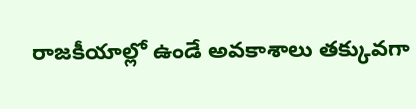రాజకీయాల్లో ఉండే అవకాశాలు తక్కువగా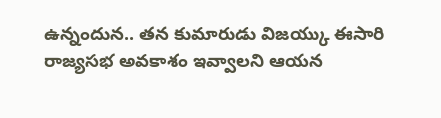ఉన్నందున.. తన కుమారుడు విజయ్కు ఈసారి రాజ్యసభ అవకాశం ఇవ్వాలని ఆయన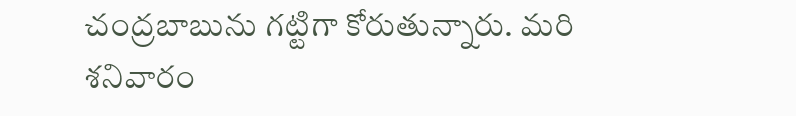చంద్రబాబును గట్టిగా కోరుతున్నారు. మరి శనివారం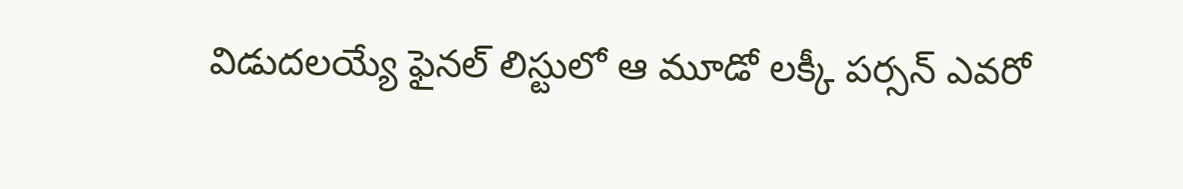విడుదలయ్యే ఫైనల్ లిస్టులో ఆ మూడో లక్కీ పర్సన్ ఎవరో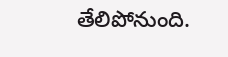తేలిపోనుంది.